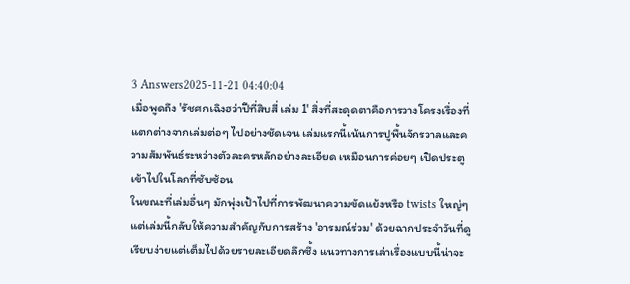3 Answers2025-11-21 04:40:04
เมื่อพูดถึง 'รัชศกเฉิงฮว่าปีที่สิบสี่ เล่ม 1' สิ่งที่สะดุดตาคือการวางโครงเรื่องที่แตกต่างจากเล่มต่อๆ ไปอย่างชัดเจน เล่มแรกนี้เน้นการปูพื้นจักรวาลและความสัมพันธ์ระหว่างตัวละครหลักอย่างละเอียด เหมือนการค่อยๆ เปิดประตูเข้าไปในโลกที่ซับซ้อน
ในขณะที่เล่มอื่นๆ มักพุ่งเป้าไปที่การพัฒนาความขัดแย้งหรือ twists ใหญ่ๆ แต่เล่มนี้กลับให้ความสำคัญกับการสร้าง 'อารมณ์ร่วม' ด้วยฉากประจำวันที่ดูเรียบง่ายแต่เต็มไปด้วยรายละเอียดลึกซึ้ง แนวทางการเล่าเรื่องแบบนี้น่าจะ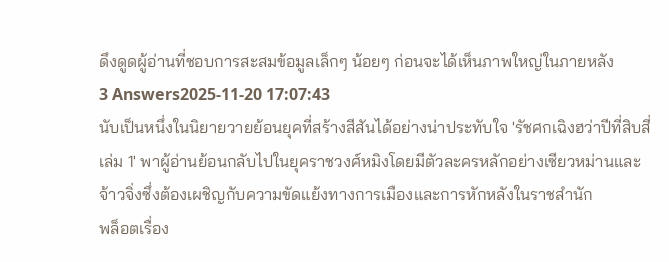ดึงดูดผู้อ่านที่ชอบการสะสมข้อมูลเล็กๆ น้อยๆ ก่อนจะได้เห็นภาพใหญ่ในภายหลัง
3 Answers2025-11-20 17:07:43
นับเป็นหนึ่งในนิยายวายย้อนยุคที่สร้างสีสันได้อย่างน่าประทับใจ 'รัชศกเฉิงฮว่าปีที่สิบสี่ เล่ม 1' พาผู้อ่านย้อนกลับไปในยุคราชวงศ์หมิงโดยมีตัวละครหลักอย่างเซียวหม่านและจ้าวจิ่งซึ่งต้องเผชิญกับความขัดแย้งทางการเมืองและการหักหลังในราชสำนัก
พล็อตเรื่อง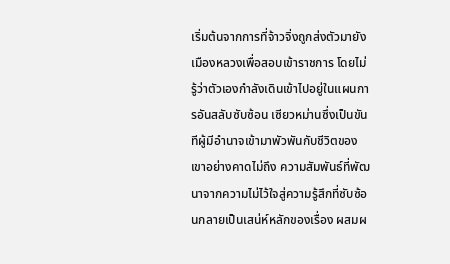เริ่มต้นจากการที่จ้าวจิ่งถูกส่งตัวมายังเมืองหลวงเพื่อสอบเข้าราชการ โดยไม่รู้ว่าตัวเองกำลังเดินเข้าไปอยู่ในแผนการอันสลับซับซ้อน เซียวหม่านซึ่งเป็นขันทีผู้มีอำนาจเข้ามาพัวพันกับชีวิตของเขาอย่างคาดไม่ถึง ความสัมพันธ์ที่พัฒนาจากความไม่ไว้ใจสู่ความรู้สึกที่ซับซ้อนกลายเป็นเสน่ห์หลักของเรื่อง ผสมผ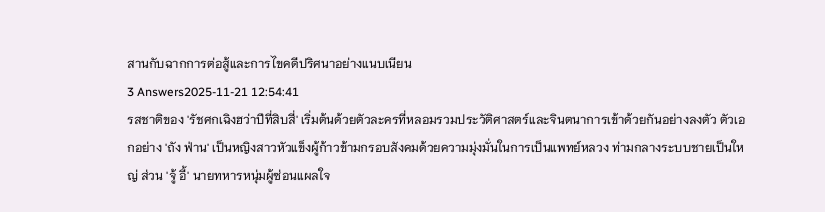สานกับฉากการต่อสู้และการไขคดีปริศนาอย่างแนบเนียน
3 Answers2025-11-21 12:54:41
รสชาติของ 'รัชศกเฉิงฮว่าปีที่สิบสี่' เริ่มต้นด้วยตัวละครที่หลอมรวมประวัติศาสตร์และจินตนาการเข้าด้วยกันอย่างลงตัว ตัวเอกอย่าง 'ถัง ฟ่าน' เป็นหญิงสาวหัวแข็งผู้ก้าวข้ามกรอบสังคมด้วยความมุ่งมั่นในการเป็นแพทย์หลวง ท่ามกลางระบบชายเป็นใหญ่ ส่วน 'จู้ อี้' นายทหารหนุ่มผู้ซ่อนแผลใจ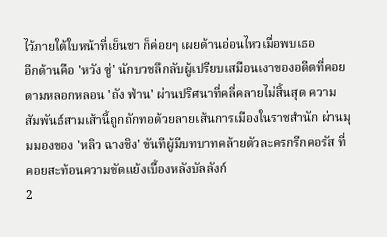ไว้ภายใต้ใบหน้าที่เย็นชา ก็ค่อยๆ เผยด้านอ่อนไหวเมื่อพบเธอ
อีกด้านคือ 'หวัง ซู่' นักบวชลึกลับผู้เปรียบเสมือนเงาของอดีตที่คอยตามหลอกหลอน 'ถัง ฟ่าน' ผ่านปริศนาที่คลี่คลายไม่สิ้นสุด ความสัมพันธ์สามเส้านี้ถูกถักทอด้วยลายเส้นการเมืองในราชสำนัก ผ่านมุมมองของ 'หลิว ฉางชิง' ขันทีผู้มีบทบาทคล้ายตัวละครกรีกคอรัส ที่คอยสะท้อนความขัดแย้งเบื้องหลังบัลลังก์
2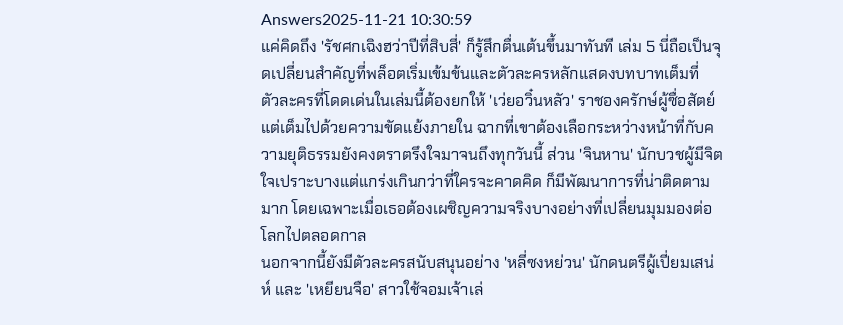Answers2025-11-21 10:30:59
แค่คิดถึง 'รัชศกเฉิงฮว่าปีที่สิบสี่' ก็รู้สึกตื่นเต้นขึ้นมาทันที เล่ม 5 นี่ถือเป็นจุดเปลี่ยนสำคัญที่พล็อตเริ่มเข้มข้นและตัวละครหลักแสดงบทบาทเต็มที่
ตัวละครที่โดดเด่นในเล่มนี้ต้องยกให้ 'เว่ยอวิ๋นหลัว' ราชองครักษ์ผู้ซื่อสัตย์แต่เต็มไปด้วยความขัดแย้งภายใน ฉากที่เขาต้องเลือกระหว่างหน้าที่กับความยุติธรรมยังคงตราตรึงใจมาจนถึงทุกวันนี้ ส่วน 'จินหาน' นักบวชผู้มีจิตใจเปราะบางแต่แกร่งเกินกว่าที่ใครจะคาดคิด ก็มีพัฒนาการที่น่าติดตามมาก โดยเฉพาะเมื่อเธอต้องเผชิญความจริงบางอย่างที่เปลี่ยนมุมมองต่อโลกไปตลอดกาล
นอกจากนี้ยังมีตัวละครสนับสนุนอย่าง 'หลี่ซงหย่วน' นักดนตรีผู้เปี่ยมเสน่ห์ และ 'เหยียนจือ' สาวใช้จอมเจ้าเล่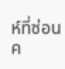ห์ที่ซ่อนค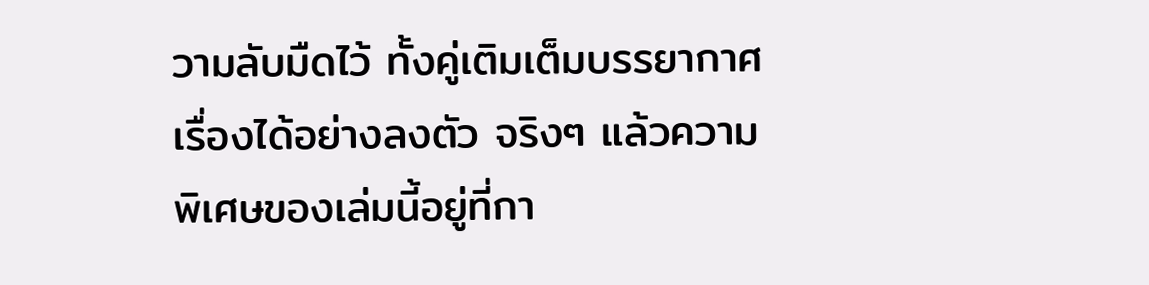วามลับมืดไว้ ทั้งคู่เติมเต็มบรรยากาศเรื่องได้อย่างลงตัว จริงๆ แล้วความพิเศษของเล่มนี้อยู่ที่กา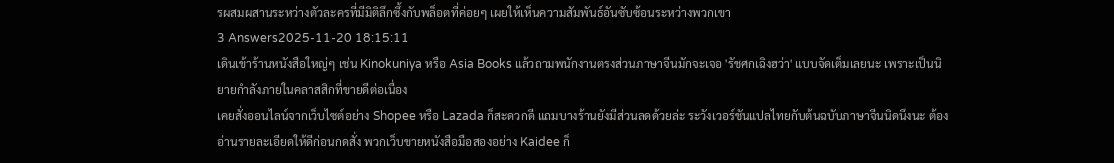รผสมผสานระหว่างตัวละครที่มีมิติลึกซึ้งกับพล็อตที่ค่อยๆ เผยให้เห็นความสัมพันธ์อันซับซ้อนระหว่างพวกเขา
3 Answers2025-11-20 18:15:11
เดินเข้าร้านหนังสือใหญ่ๆ เช่น Kinokuniya หรือ Asia Books แล้วถามพนักงานตรงส่วนภาษาจีนมักจะเจอ 'รัชศกเฉิงฮว่า' แบบจัดเต็มเลยนะ เพราะเป็นนิยายกำลังภายในคลาสสิกที่ขายดีต่อเนื่อง
เคยสั่งออนไลน์จากเว็บไซต์อย่าง Shopee หรือ Lazada ก็สะดวกดี แถมบางร้านยังมีส่วนลดด้วยล่ะ ระวังเวอร์ชันแปลไทยกับต้นฉบับภาษาจีนนิดนึงนะ ต้องอ่านรายละเอียดให้ดีก่อนกดสั่ง พวกเว็บขายหนังสือมือสองอย่าง Kaidee ก็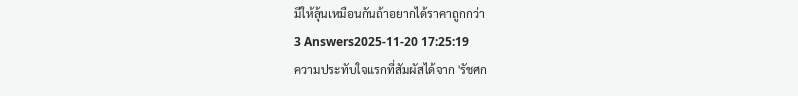มีให้ลุ้นเหมือนกันถ้าอยากได้ราคาถูกกว่า
3 Answers2025-11-20 17:25:19
ความประทับใจแรกที่สัมผัสได้จาก 'รัชศก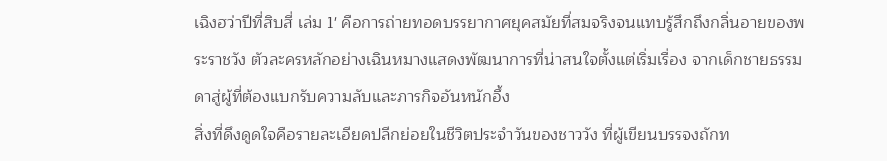เฉิงฮว่าปีที่สิบสี่ เล่ม 1' คือการถ่ายทอดบรรยากาศยุคสมัยที่สมจริงจนแทบรู้สึกถึงกลิ่นอายของพระราชวัง ตัวละครหลักอย่างเฉินหมางแสดงพัฒนาการที่น่าสนใจตั้งแต่เริ่มเรื่อง จากเด็กชายธรรมดาสู่ผู้ที่ต้องแบกรับความลับและภารกิจอันหนักอึ้ง
สิ่งที่ดึงดูดใจคือรายละเอียดปลีกย่อยในชีวิตประจำวันของชาววัง ที่ผู้เขียนบรรจงถักท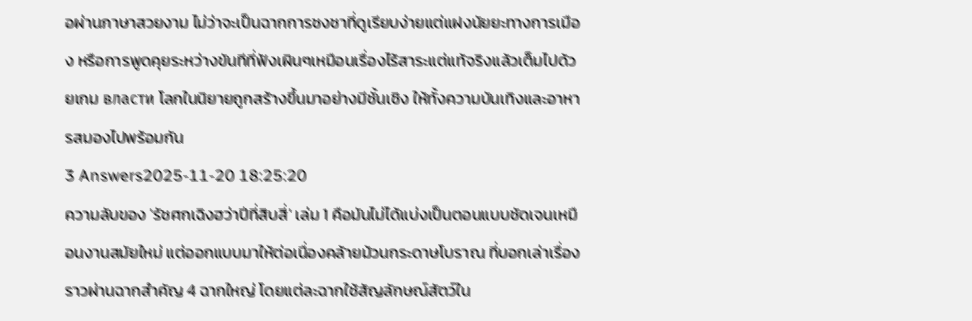อผ่านภาษาสวยงาม ไม่ว่าจะเป็นฉากการชงชาที่ดูเรียบง่ายแต่แฝงนัยยะทางการเมือง หรือการพูดคุยระหว่างขันทีที่ฟังเผินๆเหมือนเรื่องไร้สาระแต่แท้จริงแล้วเต็มไปด้วยเกม власти โลกในนิยายถูกสร้างขึ้นมาอย่างมีชั้นเชิง ให้ทั้งความบันเทิงและอาหารสมองไปพร้อมกัน
3 Answers2025-11-20 18:25:20
ความลับของ 'รัชศกเฉิงฮว่าปีที่สิบสี่' เล่ม 1 คือมันไม่ได้แบ่งเป็นตอนแบบชัดเจนเหมือนงานสมัยใหม่ แต่ออกแบบมาให้ต่อเนื่องคล้ายม้วนกระดาษโบราณ ที่บอกเล่าเรื่องราวผ่านฉากสำคัญ 4 ฉากใหญ่ โดยแต่ละฉากใช้สัญลักษณ์สัตว์ใน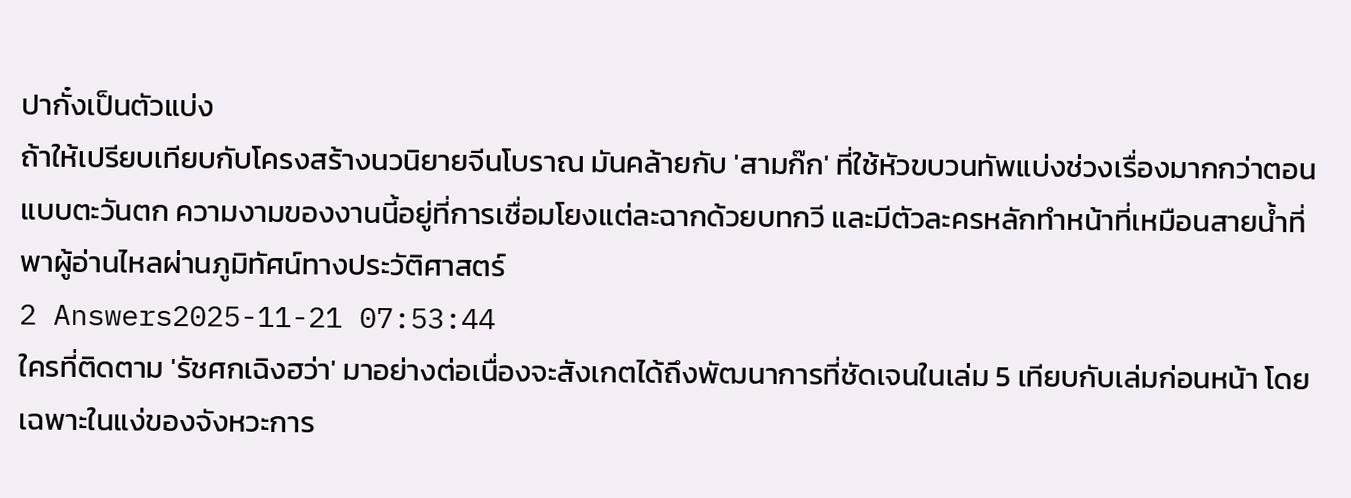ปากั๋งเป็นตัวแบ่ง
ถ้าให้เปรียบเทียบกับโครงสร้างนวนิยายจีนโบราณ มันคล้ายกับ 'สามก๊ก' ที่ใช้หัวขบวนทัพแบ่งช่วงเรื่องมากกว่าตอนแบบตะวันตก ความงามของงานนี้อยู่ที่การเชื่อมโยงแต่ละฉากด้วยบทกวี และมีตัวละครหลักทำหน้าที่เหมือนสายน้ำที่พาผู้อ่านไหลผ่านภูมิทัศน์ทางประวัติศาสตร์
2 Answers2025-11-21 07:53:44
ใครที่ติดตาม 'รัชศกเฉิงฮว่า' มาอย่างต่อเนื่องจะสังเกตได้ถึงพัฒนาการที่ชัดเจนในเล่ม 5 เทียบกับเล่มก่อนหน้า โดยเฉพาะในแง่ของจังหวะการ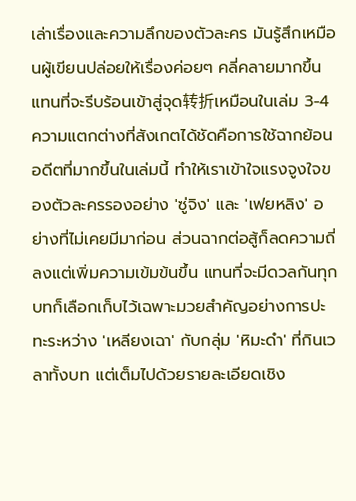เล่าเรื่องและความลึกของตัวละคร มันรู้สึกเหมือนผู้เขียนปล่อยให้เรื่องค่อยๆ คลี่คลายมากขึ้น แทนที่จะรีบร้อนเข้าสู่จุด转折เหมือนในเล่ม 3-4
ความแตกต่างที่สังเกตได้ชัดคือการใช้ฉากย้อนอดีตที่มากขึ้นในเล่มนี้ ทำให้เราเข้าใจแรงจูงใจของตัวละครรองอย่าง 'ซู่จิง' และ 'เฟยหลิง' อย่างที่ไม่เคยมีมาก่อน ส่วนฉากต่อสู้ก็ลดความถี่ลงแต่เพิ่มความเข้มข้นขึ้น แทนที่จะมีดวลกันทุกบทก็เลือกเก็บไว้เฉพาะมวยสำคัญอย่างการปะทะระหว่าง 'เหลียงเฉา' กับกลุ่ม 'หิมะดำ' ที่กินเวลาทั้งบท แต่เต็มไปด้วยรายละเอียดเชิง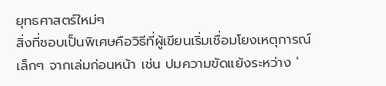ยุทธศาสตร์ใหม่ๆ
สิ่งที่ชอบเป็นพิเศษคือวิธีที่ผู้เขียนเริ่มเชื่อมโยงเหตุการณ์เล็กๆ จากเล่มก่อนหน้า เช่น ปมความขัดแย้งระหว่าง '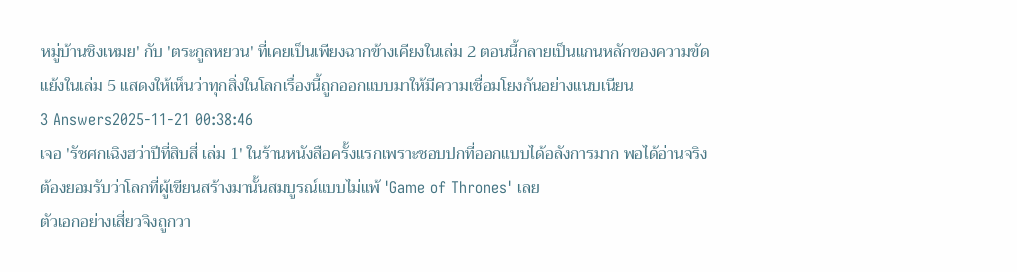หมู่บ้านชิงเหมย' กับ 'ตระกูลหยวน' ที่เคยเป็นเพียงฉากข้างเคียงในเล่ม 2 ตอนนี้กลายเป็นแกนหลักของความขัดแย้งในเล่ม 5 แสดงให้เห็นว่าทุกสิ่งในโลกเรื่องนี้ถูกออกแบบมาให้มีความเชื่อมโยงกันอย่างแนบเนียน
3 Answers2025-11-21 00:38:46
เจอ 'รัชศกเฉิงฮว่าปีที่สิบสี่ เล่ม 1' ในร้านหนังสือครั้งแรกเพราะชอบปกที่ออกแบบได้อลังการมาก พอได้อ่านจริงต้องยอมรับว่าโลกที่ผู้เขียนสร้างมานั้นสมบูรณ์แบบไม่แพ้ 'Game of Thrones' เลย
ตัวเอกอย่างเสี่ยวจิงถูกวา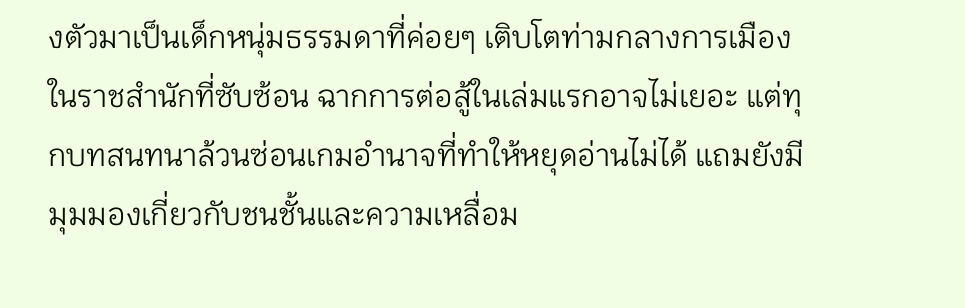งตัวมาเป็นเด็กหนุ่มธรรมดาที่ค่อยๆ เติบโตท่ามกลางการเมืองในราชสำนักที่ซับซ้อน ฉากการต่อสู้ในเล่มแรกอาจไม่เยอะ แต่ทุกบทสนทนาล้วนซ่อนเกมอำนาจที่ทำให้หยุดอ่านไม่ได้ แถมยังมีมุมมองเกี่ยวกับชนชั้นและความเหลื่อม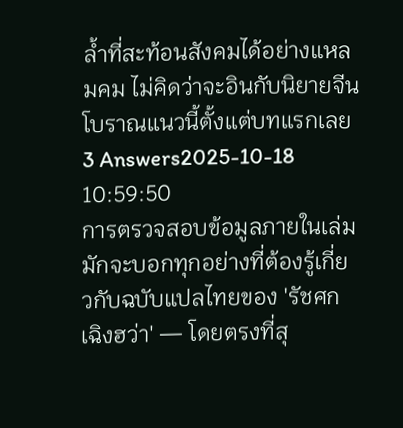ล้ำที่สะท้อนสังคมได้อย่างแหลมคม ไม่คิดว่าจะอินกับนิยายจีนโบราณแนวนี้ตั้งแต่บทแรกเลย
3 Answers2025-10-18 10:59:50
การตรวจสอบข้อมูลภายในเล่มมักจะบอกทุกอย่างที่ต้องรู้เกี่ยวกับฉบับแปลไทยของ 'รัชศกเฉิงฮว่า' — โดยตรงที่สุ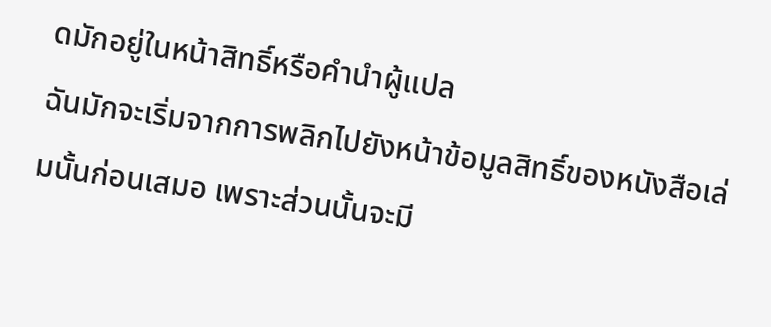ดมักอยู่ในหน้าสิทธิ์หรือคำนำผู้แปล
ฉันมักจะเริ่มจากการพลิกไปยังหน้าข้อมูลสิทธิ์ของหนังสือเล่มนั้นก่อนเสมอ เพราะส่วนนั้นจะมี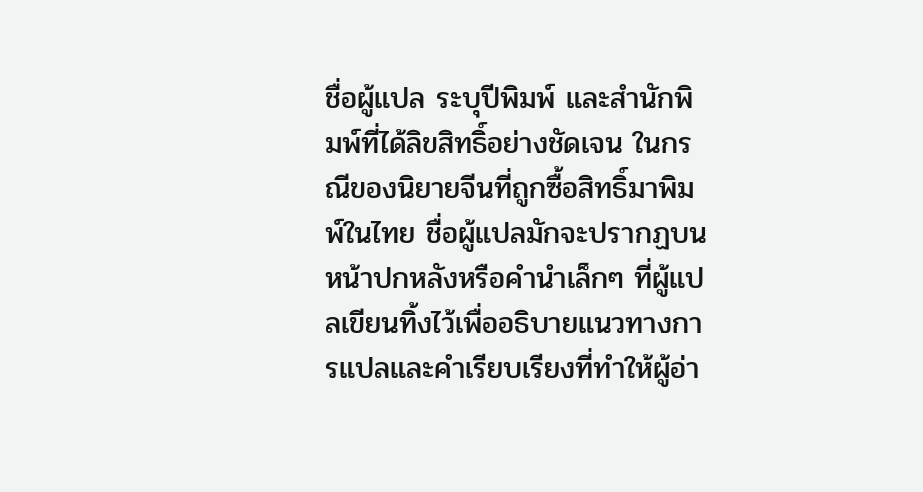ชื่อผู้แปล ระบุปีพิมพ์ และสำนักพิมพ์ที่ได้ลิขสิทธิ์อย่างชัดเจน ในกรณีของนิยายจีนที่ถูกซื้อสิทธิ์มาพิมพ์ในไทย ชื่อผู้แปลมักจะปรากฏบนหน้าปกหลังหรือคำนำเล็กๆ ที่ผู้แปลเขียนทิ้งไว้เพื่ออธิบายแนวทางการแปลและคำเรียบเรียงที่ทำให้ผู้อ่า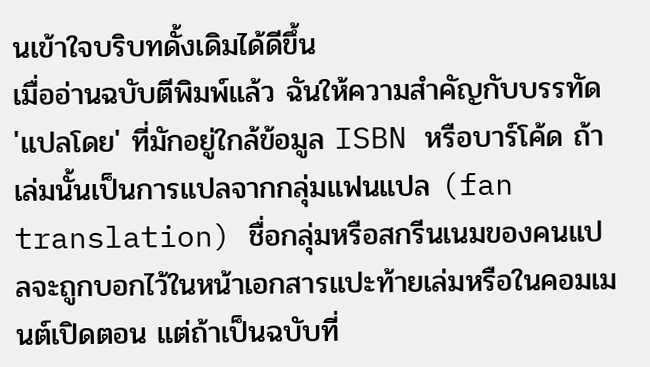นเข้าใจบริบทดั้งเดิมได้ดีขึ้น
เมื่ออ่านฉบับตีพิมพ์แล้ว ฉันให้ความสำคัญกับบรรทัด 'แปลโดย' ที่มักอยู่ใกล้ข้อมูล ISBN หรือบาร์โค้ด ถ้าเล่มนั้นเป็นการแปลจากกลุ่มแฟนแปล (fan translation) ชื่อกลุ่มหรือสกรีนเนมของคนแปลจะถูกบอกไว้ในหน้าเอกสารแปะท้ายเล่มหรือในคอมเมนต์เปิดตอน แต่ถ้าเป็นฉบับที่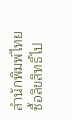สำนักพิมพ์ไทยซื้อลิขสิทธิ์ไป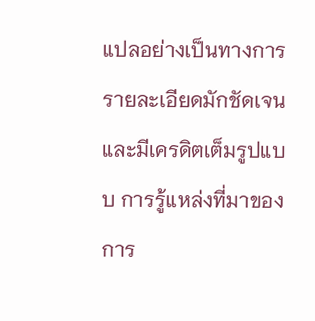แปลอย่างเป็นทางการ รายละเอียดมักชัดเจนและมีเครดิตเต็มรูปแบบ การรู้แหล่งที่มาของการ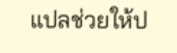แปลช่วยให้ป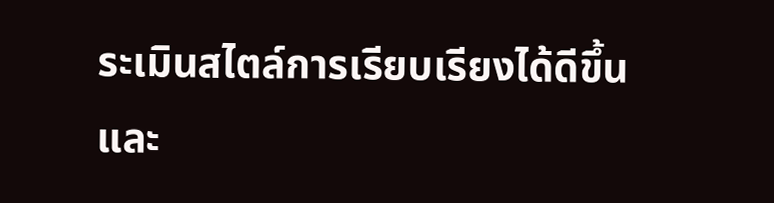ระเมินสไตล์การเรียบเรียงได้ดีขึ้น และ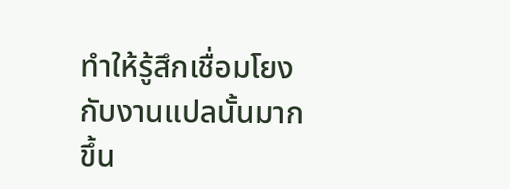ทำให้รู้สึกเชื่อมโยงกับงานแปลนั้นมากขึ้น